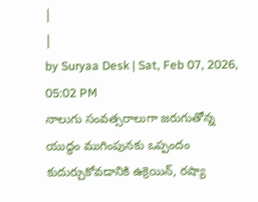|
|
by Suryaa Desk | Sat, Feb 07, 2026, 05:02 PM
నాలుగు సంవత్సరాలుగా జరుగుతోన్న యుద్ధం ముగింపునకు ఒప్పందం కుదుర్చుకోవడానికి ఉక్రెయిన్, రష్యా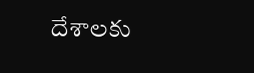దేశాలకు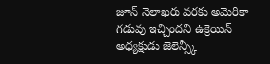జూన్ నెలాఖరు వరకు అమెరికా గడువు ఇచ్చిందని ఉక్రెయిన్ అధ్యక్షుడు జెలెన్స్కీ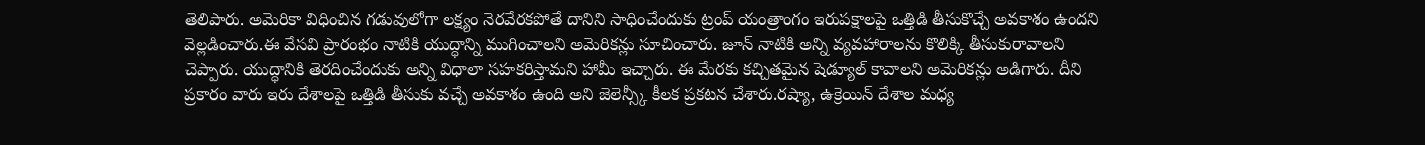తెలిపారు. అమెరికా విధించిన గడువులోగా లక్ష్యం నెరవేరకపోతే దానిని సాధించేందుకు ట్రంప్ యంత్రాంగం ఇరుపక్షాలపై ఒత్తిడి తీసుకొచ్చే అవకాశం ఉందని వెల్లడించారు.ఈ వేసవి ప్రారంభం నాటికి యుద్ధాన్ని ముగించాలని అమెరికన్లు సూచించారు. జూన్ నాటికి అన్ని వ్యవహారాలను కొలిక్కి తీసుకురావాలని చెప్పారు. యుద్ధానికి తెరదించేందుకు అన్ని విధాలా సహకరిస్తామని హామీ ఇచ్చారు. ఈ మేరకు కచ్చితమైన షెడ్యూల్ కావాలని అమెరికన్లు అడిగారు. దీని ప్రకారం వారు ఇరు దేశాలపై ఒత్తిడి తీసుకు వచ్చే అవకాశం ఉంది అని జెలెన్స్కీ కీలక ప్రకటన చేశారు.రష్యా, ఉక్రెయిన్ దేశాల మధ్య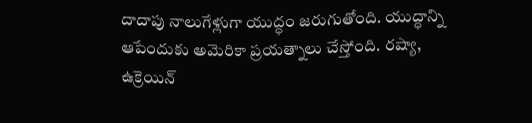దాదాపు నాలుగేళ్లుగా యుద్ధం జరుగుతోంది. యుద్ధాన్ని ఆపేందుకు అమెరికా ప్రయత్నాలు చేస్తోంది. రష్యా, ఉక్రెయిన్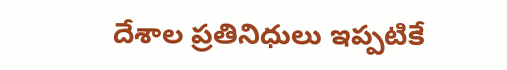దేశాల ప్రతినిధులు ఇప్పటికే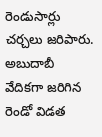రెండుసార్లు చర్చలు జరిపారు. అబుదాబీ వేదికగా జరిగిన రెండో విడత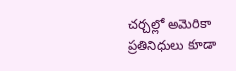చర్చల్లో అమెరికా ప్రతినిధులు కూడా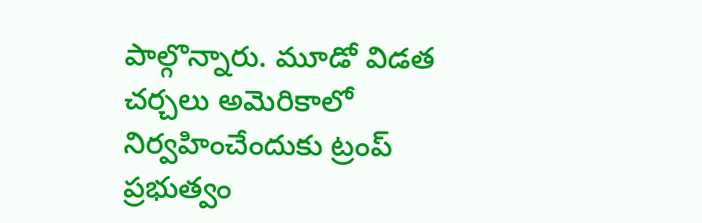పాల్గొన్నారు. మూడో విడత చర్చలు అమెరికాలో నిర్వహించేందుకు ట్రంప్ ప్రభుత్వం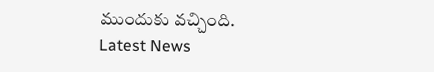ముందుకు వచ్చింది.
Latest News